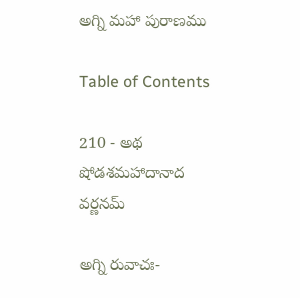అగ్ని మహా పురాణము

Table of Contents

210 - అథ షోడశమహాదానాద వర్ణనమ్

అగ్ని రువాచః-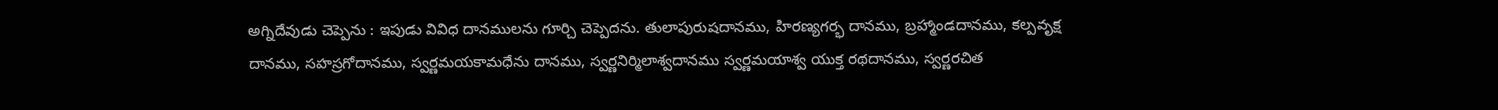అగ్నిదేవుడు చెప్పెను : ఇపుడు వివిధ దానములను గూర్చి చెప్పెదను. తులాపురుషదానము, హిరణ్యగర్భ దానము, బ్రహ్మాండదానము, కల్పవృక్ష దానము, సహస్రగోదానము, స్వర్ణమయకామధేను దానము, స్వర్ణనిర్మిలాశ్వదానము స్వర్ణమయాశ్వ యుక్త రథదానము, స్వర్ణరచిత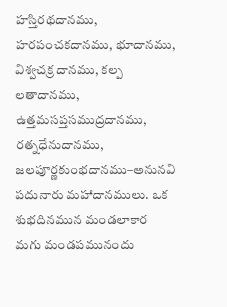హస్తిరథదానము, హరపంచకదానము, భూదానము, విశ్వచక్ర దానము, కల్ప లతాదానము, ఉత్తమసప్తసముద్రదానము, రత్నధేనుదానము, జలపూర్ణకుంభదానము–అనునవి పదునారు మహాదానములు. ఒక శుభదినమున మండలాకార మగు మండపమునందు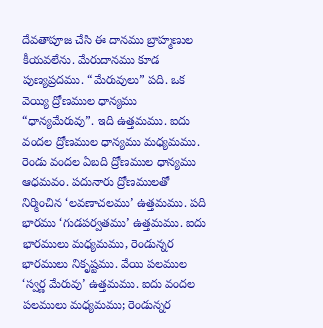దేవతాపూజ చేసి ఈ దానము బ్రాహ్మణుల కీయవలేను. మేరుదానము కూడ పుణ్యప్రదము. “మేరువులు” పది. ఒక వెయ్యి ద్రోణముల ధాన్యము “ధాన్యమేరువు”. ఇది ఉత్తమము. ఐదు వందల ద్రోణముల ధాన్యము మధ్యమము. రెండు వందల ఏబది ద్రోణముల ధాన్యము ఆధమవం. పదునారు ద్రోణములతో నిర్మించిన ‘లవణాచలము’ ఉత్తమము. పది భారము ‘గుడపర్వతము’ ఉత్తమము. ఐదు భారములు మధ్యమము, రెండున్నర భారములు నికృష్టము. వేయి పలముల ‘స్వర్ణ మేరువు’ ఉత్తమము. ఐదు వందల పలములు మధ్యమము; రెండున్నర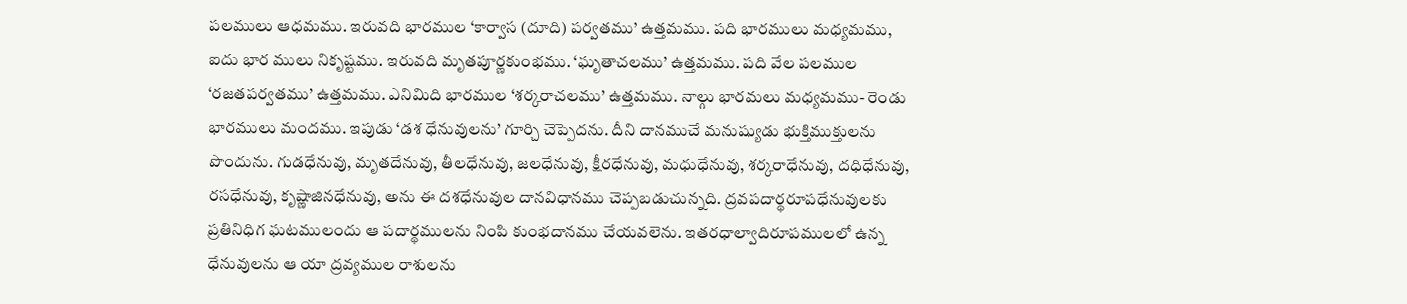పలములు ఆధమము. ఇరువది భారముల ‘కార్వాస (దూది) పర్వతము’ ఉత్తమము. పది భారములు మధ్యమము, ఐదు భార ములు నికృష్టము. ఇరువది మృతపూర్ణకుంభము. ‘ఘృతాచలము’ ఉత్తమము. పది వేల పలముల ‘రజతపర్వతము’ ఉత్తమము. ఎనిమిది భారముల ‘శర్కరాచలము’ ఉత్తమము. నాల్గు భారమలు మధ్యమము- రెండు భారములు మందము. ఇపుడు ‘డశ ధేనువులను’ గూర్చి చెప్పెదను. దీని దానముచే మనుష్యుడు భుక్తిముక్తులను పొందును. గుడధేనువు, మృతదేనువు, తీలధేనువు, జలధేనువు, క్షీరధేనువు, మధుధేనువు, శర్కరాధేనువు, దధిధేనువు, రసధేనువు, కృష్ణాజినధేనువు, అను ఈ దశధేనువుల దానవిధానము చెప్పబడుచున్నది. ద్రవపదార్థరూపధేనువులకు ప్రతినిధిగ ఘటములందు ఆ పదార్థములను నింపి కుంభదానము చేయవలెను. ఇతరధాల్వాదిరూపములలో ఉన్న ధేనువులను ఆ యా ద్రవ్యముల రాశులను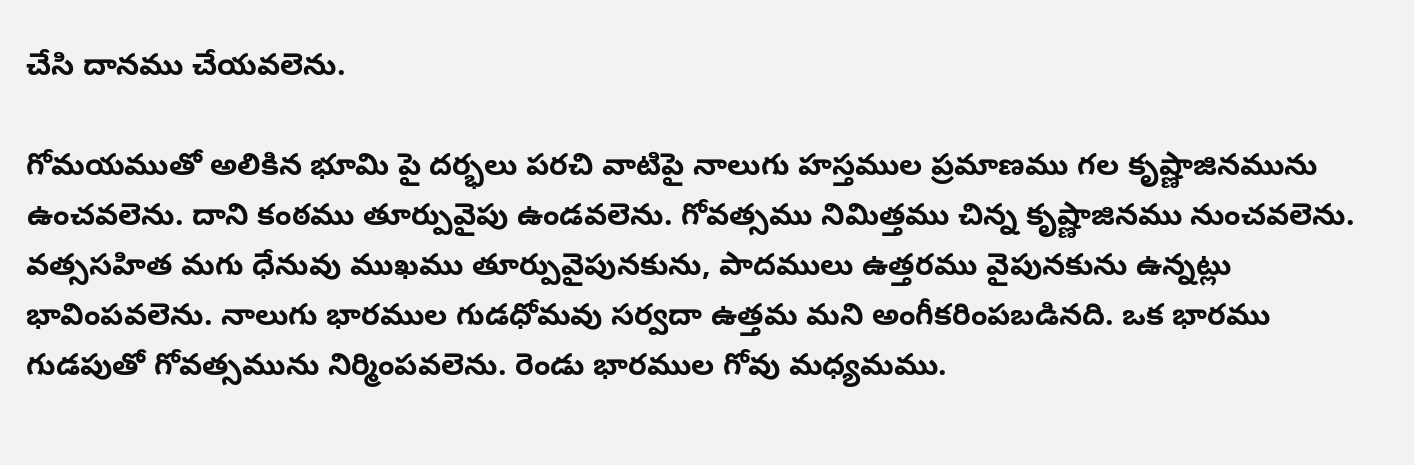చేసి దానము చేయవలెను.

గోమయముతో అలికిన భూమి పై దర్భలు పరచి వాటిపై నాలుగు హస్తముల ప్రమాణము గల కృష్ణాజినమును ఉంచవలెను. దాని కంఠము తూర్పువైపు ఉండవలెను. గోవత్సము నిమిత్తము చిన్న కృష్ణాజినము నుంచవలెను. వత్ససహిత మగు ధేనువు ముఖము తూర్పువైపునకును, పాదములు ఉత్తరము వైపునకును ఉన్నట్లు భావింపవలెను. నాలుగు భారముల గుడధోమవు సర్వదా ఉత్తమ మని అంగీకరింపబడినది. ఒక భారము గుడపుతో గోవత్సమును నిర్మింపవలెను. రెండు భారముల గోవు మధ్యమము.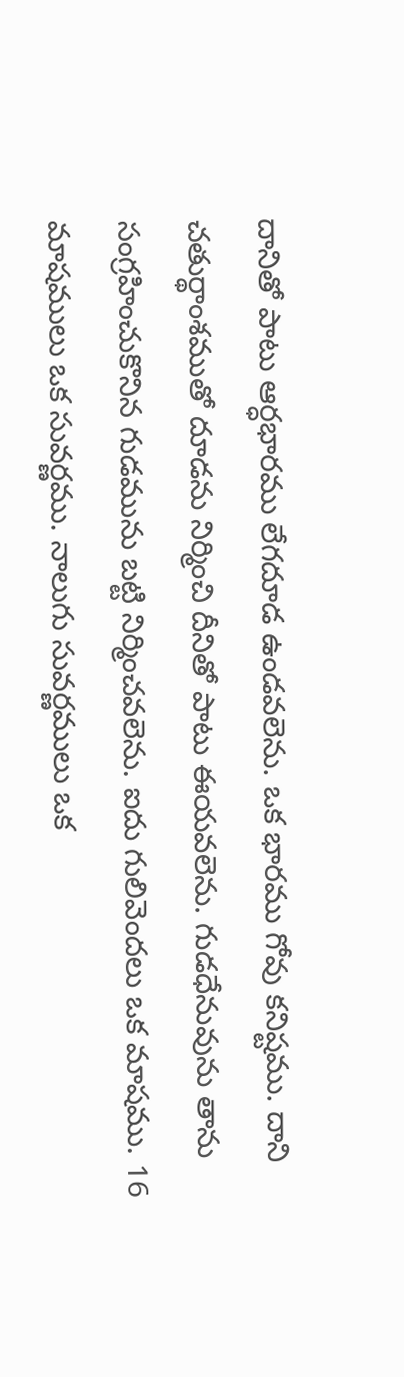దానితో పాటు ఆర్ధభారము లేగదూడ ఉండవలెను. ఒక భారము గోవు కనిష్టము. దాని చతుర్థాంశముతో దూడను నిర్మించి దీనితో పాటు ఈయవలెను. గుడధేనువును తాను సంగ్రహించుకొనిన గుడమును బట్టి నిర్మించవలెను. ఐదు గులివెందలు ఒక మాషము. 16 మాషములు ఒక సువర్ణము. నాలుగు సువర్ణములు ఒక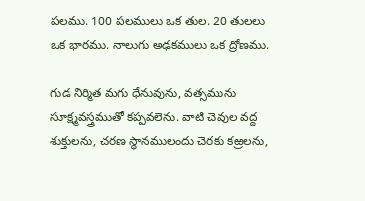పలము. 100 పలములు ఒక తుల. 20 తులలు ఒక భారము. నాలుగు అఢకములు ఒక ద్రోణము.

గుడ నిర్మిత మగు ధేనువును, వత్సమును సూక్ష్మవస్త్రముతో కప్పవలెను. వాటి చెవుల వద్ద శుక్తులను, చరణ స్థానములందు చెరకు కఱ్రలను,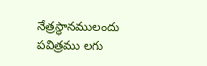నేత్రస్థానములందు పవిత్రము లగు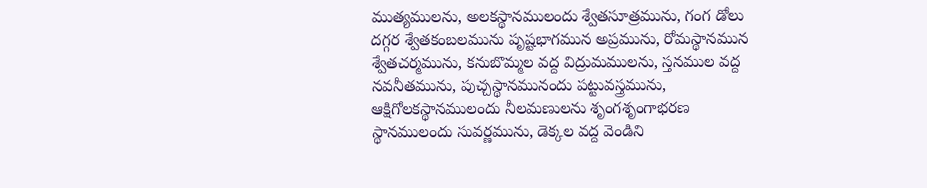ముత్యములను, అలకస్థానములందు శ్వేతసూత్రమును, గంగ డోలు దగ్గర శ్వేతకంబలమును పృష్టభాగమున అప్రమును, రోమస్థానమున శ్వేతచర్మమును, కనుబొమ్మల వద్ద విద్రుమములను, స్తనముల వద్ద నవనీతమును, పుచ్చస్థానమునందు పట్టువస్త్రమును, ఆక్షిగోలకస్థానములందు నీలమణులను శృంగశృంగాభరణ స్థానములందు సువర్ణమును, డెక్కల వద్ద వెండిని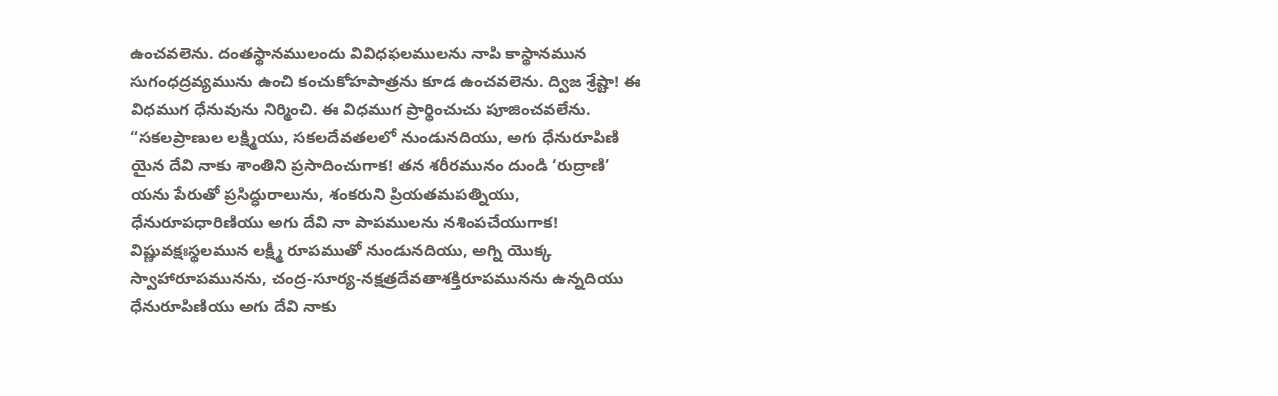ఉంచవలెను. దంతస్థానములందు వివిధఫలములను నాపి కాస్థానమున సుగంధద్రవ్యమును ఉంచి కంచుకోహపాత్రను కూడ ఉంచవలెను. ద్విజ శ్రేష్టా! ఈ విధముగ ధేనువును నిర్మించి. ఈ విధముగ ప్రార్థించుచు పూజించవలేను. “సకలప్రాణుల లక్ష్మియు, సకలదేవతలలో నుండునదియు, అగు ధేనురూపిణి యైన దేవి నాకు శాంతిని ప్రసాదించుగాక! తన శరీరమునం దుండి ‘రుద్రాణి’ యను పేరుతో ప్రసిద్ధురాలును, శంకరుని ప్రియతమపత్నియు, ధేనురూపధారిణియు అగు దేవి నా పాపములను నశింపచేయుగాక! విష్ణువక్షఃస్థలమున లక్ష్మీ రూపముతో నుండునదియు, అగ్ని యొక్క స్వాహారూపమునను, చంద్ర-సూర్య-నక్షత్రదేవతాశక్తిరూపమునను ఉన్నదియు ధేనురూపిణియు అగు దేవి నాకు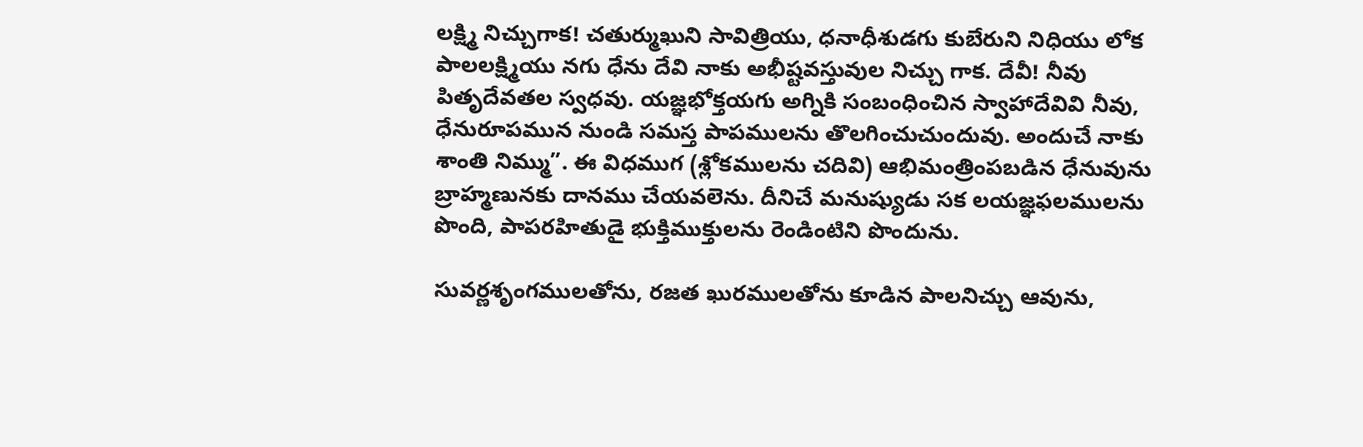లక్ష్మి నిచ్చుగాక! చతుర్ముఖుని సావిత్రియు, ధనాధీశుడగు కుబేరుని నిధియు లోక పాలలక్ష్మియు నగు ధేను దేవి నాకు అభీష్టవస్తువుల నిచ్చు గాక. దేవీ! నీవు పితృదేవతల స్వధవు. యజ్ఞభోక్తయగు అగ్నికి సంబంధించిన స్వాహాదేవివి నీవు, ధేనురూపమున నుండి సమస్త పాపములను తొలగించుచుందువు. అందుచే నాకు శాంతి నిమ్ము”. ఈ విధముగ (శ్లోకములను చదివి) ఆభిమంత్రింపబడిన ధేనువును బ్రాహ్మణునకు దానము చేయవలెను. దీనిచే మనుష్యుడు సక లయజ్ఞఫలములను పొంది, పాపరహితుడై భుక్తిముక్తులను రెండింటిని పొందును.

సువర్ణశృంగములతోను, రజత ఖురములతోను కూడిన పాలనిచ్చు ఆవును,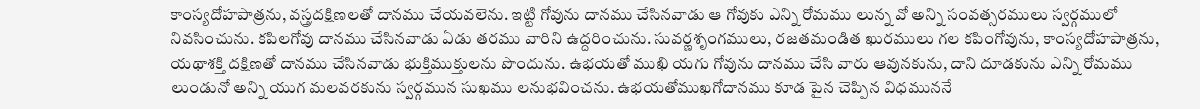కాంస్యదోహపాత్రను, వస్త్రదక్షిణలతో దానము చేయవలెను. ఇట్టి గోవును దానము చేసినవాడు ఆ గోవుకు ఎన్ని రోమము లున్న వో అన్ని సంవత్సరములు స్వర్గములో నివసించును. కపిలగోవు దానము చేసినవాడు ఏడు తరము వారిని ఉద్దరించును. సువర్ణశృంగములు, రజతమండిత ఖురములు గల కపింగోవును, కాంస్యదోహపాత్రను, యథాశక్తి దక్షిణతో దానము చేసినవాడు భుక్తిముక్తులను పొందును. ఉభయతో ముఖి యగు గోవును దానము చేసి వారు ఆవునకును, దాని దూడకును ఎన్ని రోమము లుండునో అన్ని యుగ మలవరకును స్వర్గమున సుఖము లనుభవించను. ఉభయతోముఖగోదానము కూడ పైన చెప్పిన విధముననే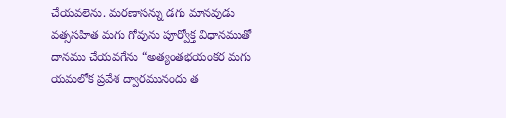చేయవలెను. మరణాసన్ను డగు మానవుడు వత్ససహిత మగు గోవును పూర్వోక్త విధానముతో దానము చేయవగేను “అత్యంతభయంకర మగు యమలోక ప్రవేశ ద్వారమునందు త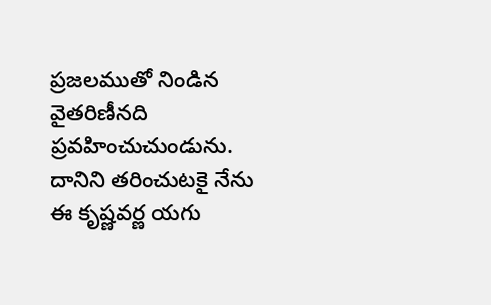ప్రజలముతో నిండిన వైతరిణీనది ప్రవహించుచుండును. దానిని తరించుటకై నేను ఈ కృష్ణవర్ణ యగు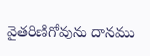వైతరిణిగోవును దానము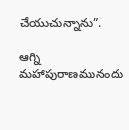చేయుచున్నాను”.

ఆగ్ని మహాపురాణమునందు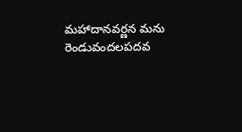మహాదానవర్ణన మను రెండువందలపదవ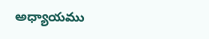అధ్యాయము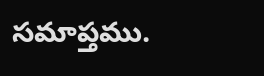సమాప్తము.